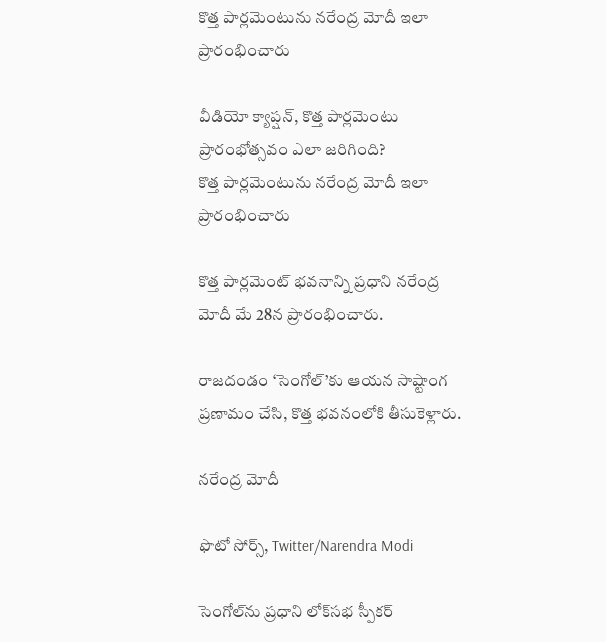కొత్త పార్లమెంటును నరేంద్ర మోదీ ఇలా ప్రారంభించారు

వీడియో క్యాప్షన్, కొత్త పార్లమెంటు ప్రారంభోత్సవం ఎలా జరిగింది?
కొత్త పార్లమెంటును నరేంద్ర మోదీ ఇలా ప్రారంభించారు

కొత్త పార్లమెంట్ భవనాన్ని ప్రధాని నరేంద్ర మోదీ మే 28న ప్రారంభించారు.

రాజదండం ‘సెంగోల్’కు ఆయన సాష్టాంగ ప్రణామం చేసి, కొత్త భవనంలోకి తీసుకెళ్లారు.

నరేంద్ర మోదీ

ఫొటో సోర్స్, Twitter/Narendra Modi

సెంగోల్‌ను ప్రధాని లోక్‌సభ స్పీకర్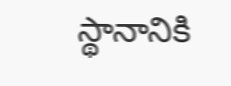స్థానానికి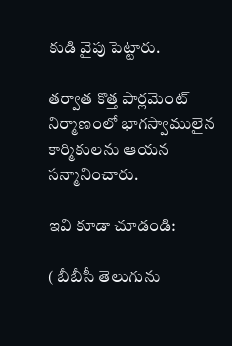కుడి వైపు పెట్టారు.

తర్వాత కొత్త పార్లమెంట్ నిర్మాణంలో భాగస్వాములైన కార్మికులను ఆయన సన్మానించారు.

ఇవి కూడా చూడండి:

( బీబీసీ తెలుగును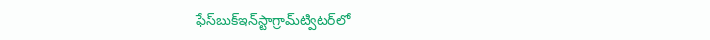ఫేస్‌బుక్ఇన్‌స్టాగ్రామ్‌ట్విటర్‌లో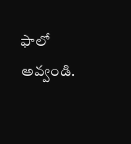ఫాలో అవ్వండి.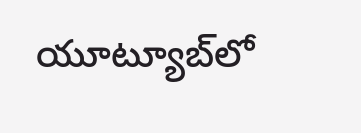యూట్యూబ్‌లో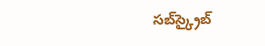సబ్‌స్క్రైబ్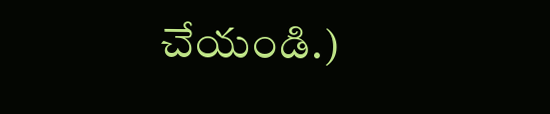చేయండి.)